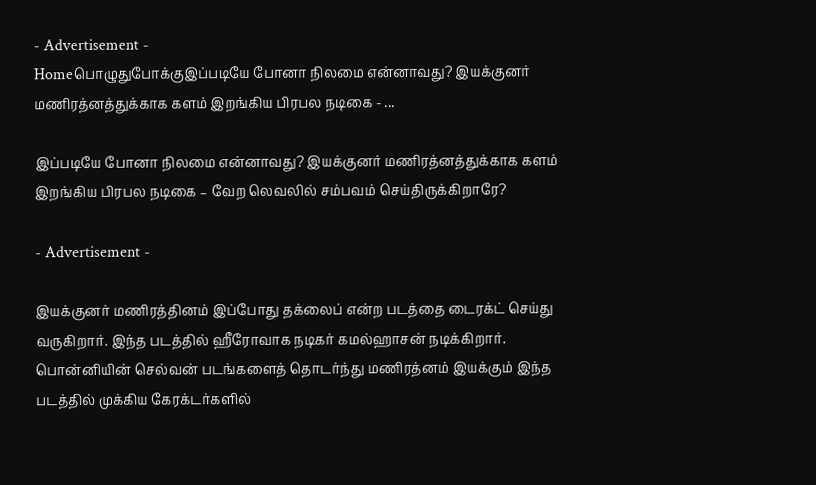- Advertisement -
Homeபொழுதுபோக்குஇப்படியே போனா நிலமை என்னாவது? இயக்குனர் மணிரத்னத்துக்காக களம் இறங்கிய பிரபல நடிகை - ...

இப்படியே போனா நிலமை என்னாவது? இயக்குனர் மணிரத்னத்துக்காக களம் இறங்கிய பிரபல நடிகை – வேற லெவலில் சம்பவம் செய்திருக்கிறாரே?

- Advertisement -

இயக்குனர் மணிரத்தினம் இப்போது தக்லைப் என்ற படத்தை டைரக்ட் செய்து வருகிறார். இந்த படத்தில் ஹீரோவாக நடிகர் கமல்ஹாசன் நடிக்கிறார். பொன்னியின் செல்வன் படங்களைத் தொடர்ந்து மணிரத்னம் இயக்கும் இந்த படத்தில் முக்கிய கேரக்டர்களில்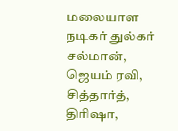மலையாள நடிகர் துல்கர் சல்மான், ஜெயம் ரவி, சித்தார்த், திரிஷா,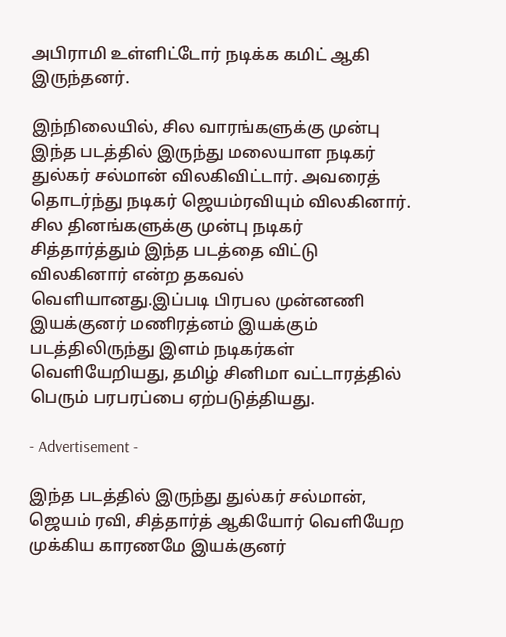அபிராமி உள்ளிட்டோர் நடிக்க கமிட் ஆகி இருந்தனர்.

இந்நிலையில், சில வாரங்களுக்கு முன்பு இந்த படத்தில் இருந்து மலையாள நடிகர் துல்கர் சல்மான் விலகிவிட்டார். அவரைத் தொடர்ந்து நடிகர் ஜெயம்ரவியும் விலகினார். சில தினங்களுக்கு முன்பு நடிகர் சித்தார்த்தும் இந்த படத்தை விட்டு விலகினார் என்ற தகவல் வெளியானது.இப்படி பிரபல முன்னணி இயக்குனர் மணிரத்னம் இயக்கும் படத்திலிருந்து இளம் நடிகர்கள் வெளியேறியது, தமிழ் சினிமா வட்டாரத்தில் பெரும் பரபரப்பை ஏற்படுத்தியது.

- Advertisement -

இந்த படத்தில் இருந்து துல்கர் சல்மான், ஜெயம் ரவி, சித்தார்த் ஆகியோர் வெளியேற முக்கிய காரணமே இயக்குனர்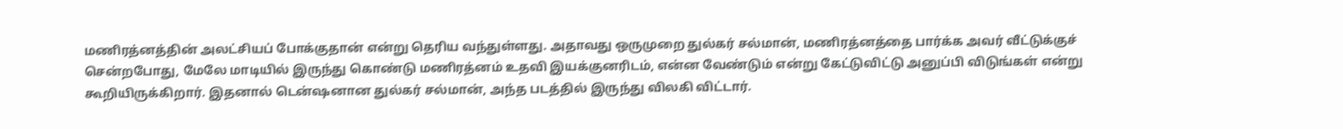மணிரத்னத்தின் அலட்சியப் போக்குதான் என்று தெரிய வந்துள்ளது. அதாவது ஒருமுறை துல்கர் சல்மான், மணிரத்னத்தை பார்க்க அவர் வீட்டுக்குச் சென்றபோது, மேலே மாடியில் இருந்து கொண்டு மணிரத்னம் உதவி இயக்குனரிடம், என்ன வேண்டும் என்று கேட்டுவிட்டு அனுப்பி விடுங்கள் என்று கூறியிருக்கிறார். இதனால் டென்ஷனான துல்கர் சல்மான், அந்த படத்தில் இருந்து விலகி விட்டார்.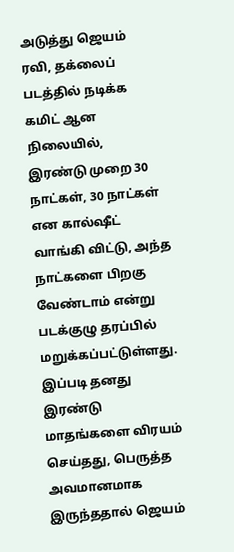அடுத்து ஜெயம் ரவி, தக்லைப் படத்தில் நடிக்க கமிட் ஆன நிலையில், இரண்டு முறை 30 நாட்கள், 30 நாட்கள் என கால்ஷீட் வாங்கி விட்டு, அந்த நாட்களை பிறகு வேண்டாம் என்று படக்குழு தரப்பில் மறுக்கப்பட்டுள்ளது. இப்படி தனது இரண்டு மாதங்களை விரயம் செய்தது, பெருத்த அவமானமாக இருந்ததால் ஜெயம்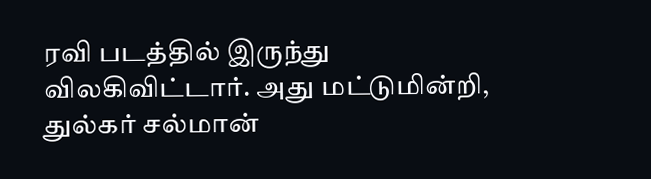ரவி படத்தில் இருந்து விலகிவிட்டார். அது மட்டுமின்றி, துல்கர் சல்மான்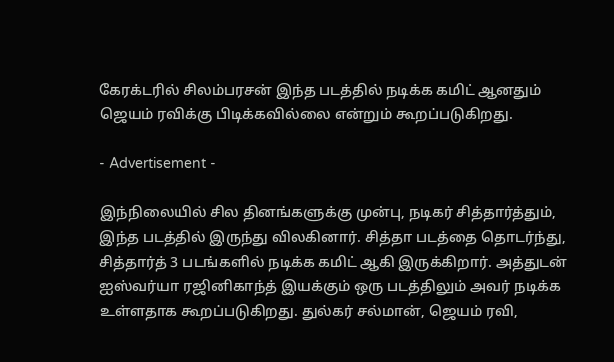கேரக்டரில் சிலம்பரசன் இந்த படத்தில் நடிக்க கமிட் ஆனதும் ஜெயம் ரவிக்கு பிடிக்கவில்லை என்றும் கூறப்படுகிறது.

- Advertisement -

இந்நிலையில் சில தினங்களுக்கு முன்பு, நடிகர் சித்தார்த்தும், இந்த படத்தில் இருந்து விலகினார். சித்தா படத்தை தொடர்ந்து, சித்தார்த் 3 படங்களில் நடிக்க கமிட் ஆகி இருக்கிறார். அத்துடன் ஐஸ்வர்யா ரஜினிகாந்த் இயக்கும் ஒரு படத்திலும் அவர் நடிக்க உள்ளதாக கூறப்படுகிறது. துல்கர் சல்மான், ஜெயம் ரவி,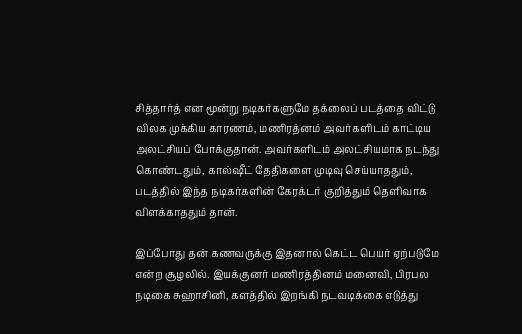சித்தார்த் என மூன்று நடிகர்களுமே தக்லைப் படத்தை விட்டு விலக முக்கிய காரணம், மணிரத்னம் அவர்களிடம் காட்டிய அலட்சியப் போக்குதான். அவர்களிடம் அலட்சியமாக நடந்து கொண்டதும், கால்ஷீட் தேதிகளை முடிவு செய்யாததும், படத்தில் இந்த நடிகர்களின் கேரக்டர் குறித்தும் தெளிவாக விளக்காததும் தான்.

இப்போது தன் கணவருக்கு இதனால் கெட்ட பெயர் ஏற்படுமே என்ற சூழலில். இயக்குனர் மணிரத்தினம் மனைவி, பிரபல நடிகை சுஹாசினி, களத்தில் இறங்கி நடவடிக்கை எடுத்து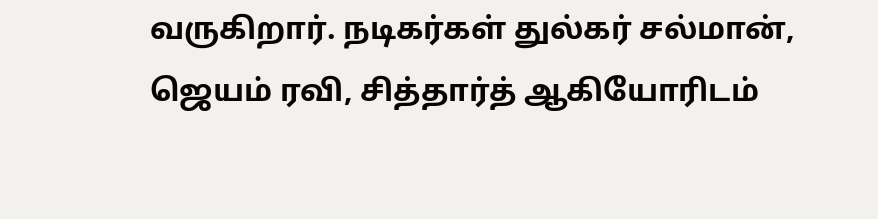வருகிறார். நடிகர்கள் துல்கர் சல்மான், ஜெயம் ரவி, சித்தார்த் ஆகியோரிடம்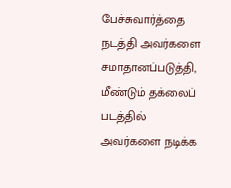பேச்சுவார்த்தை நடத்தி அவர்களை சமாதானப்படுத்தி, மீண்டும் தக்லைப் படத்தில் அவர்களை நடிக்க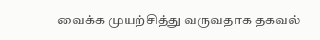வைக்க முயற்சித்து வருவதாக தகவல்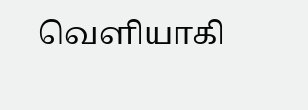வெளியாகி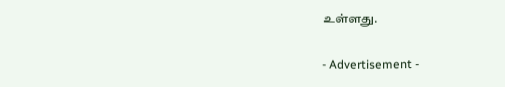உள்ளது.

- Advertisement -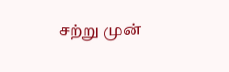சற்று முன்